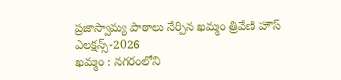ప్రజాస్వామ్య పాఠాలు నేర్పిన ఖమ్మం త్రివేణి హౌస్ ఎలక్షన్స్-2026
ఖమ్మం : నగరంలోని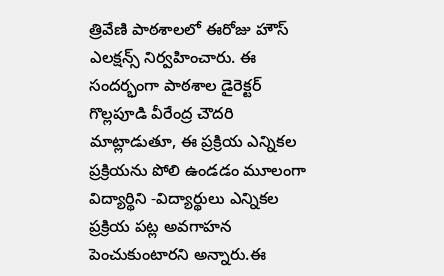త్రివేణి పాఠశాలలో ఈరోజు హౌస్ ఎలక్షన్స్ నిర్వహించారు. ఈ సందర్భంగా పాఠశాల డైరెక్టర్ గొల్లపూడి వీరేంద్ర చౌదరి మాట్లాడుతూ, ఈ ప్రక్రియ ఎన్నికల ప్రక్రియను పోలి ఉండడం మూలంగా విద్యార్థిని -విద్యార్థులు ఎన్నికల ప్రక్రియ పట్ల అవగాహన పెంచుకుంటారని అన్నారు.ఈ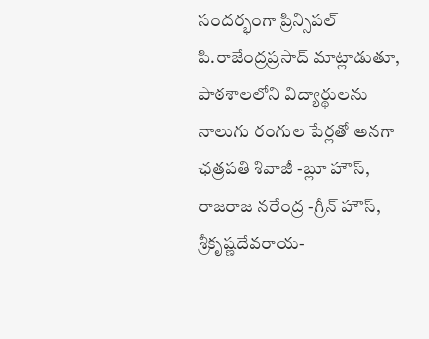సందర్భంగా ప్రిన్సిపల్ పి.రాజేంద్రప్రసాద్ మాట్లాడుతూ, పాఠశాలలోని విద్యార్థులను నాలుగు రంగుల పేర్లతో అనగా ఛత్రపతి శివాజీ -బ్లూ హౌస్, రాజరాజ నరేంద్ర -గ్రీన్ హౌస్, శ్రీకృష్ణదేవరాయ-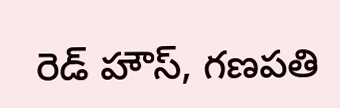రెడ్ హౌస్, గణపతి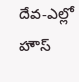దేవ-ఎల్లో హౌస్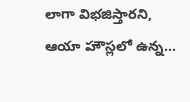లాగా విభజిస్తారని, ఆయా హౌస్లలో ఉన్న...